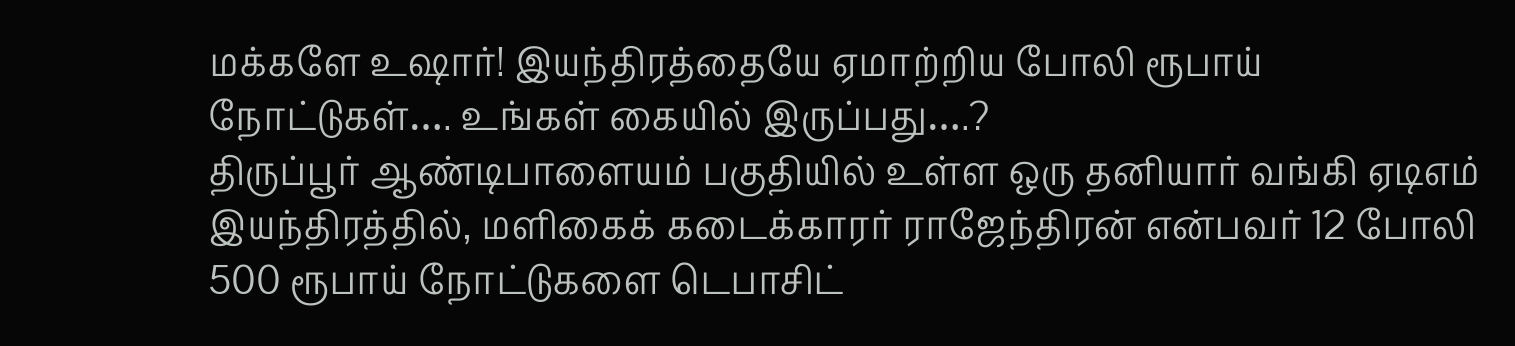மக்களே உஷார்! இயந்திரத்தையே ஏமாற்றிய போலி ரூபாய் நோட்டுகள்…. உங்கள் கையில் இருப்பது….?
திருப்பூர் ஆண்டிபாளையம் பகுதியில் உள்ள ஒரு தனியார் வங்கி ஏடிஎம் இயந்திரத்தில், மளிகைக் கடைக்காரர் ராஜேந்திரன் என்பவர் 12 போலி 500 ரூபாய் நோட்டுகளை டெபாசிட்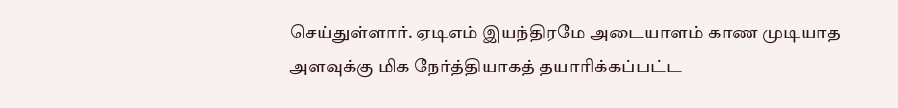செய்துள்ளார். ஏடிஎம் இயந்திரமே அடையாளம் காண முடியாத அளவுக்கு மிக நேர்த்தியாகத் தயாரிக்கப்பட்ட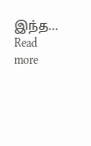இந்த…
Read more